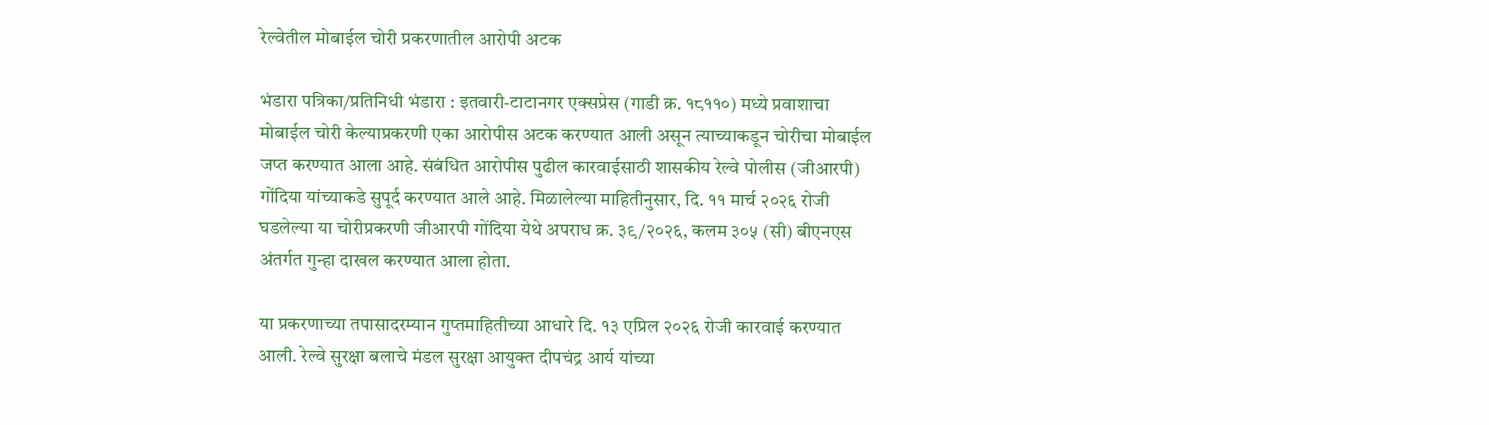रेल्वेतील मोबाईल चोरी प्रकरणातील आरोपी अटक

भंडारा पत्रिका/प्रतिनिधी भंडारा : इतवारी-टाटानगर एक्सप्रेस (गाडी क्र. १८११०) मध्ये प्रवाशाचा मोबाईल चोरी केल्याप्रकरणी एका आरोपीस अटक करण्यात आली असून त्याच्याकडून चोरीचा मोबाईल जप्त करण्यात आला आहे. संबंधित आरोपीस पुढील कारवाईसाठी शासकीय रेल्वे पोलीस (जीआरपी) गोंदिया यांच्याकडे सुपूर्द करण्यात आले आहे. मिळालेल्या माहितीनुसार, दि. ११ मार्च २०२६ रोजी घडलेल्या या चोरीप्रकरणी जीआरपी गोंदिया येथे अपराध क्र. ३९/२०२६, कलम ३०५ (सी) बीएनएस अंतर्गत गुन्हा दाखल करण्यात आला होता.

या प्रकरणाच्या तपासादरम्यान गुप्तमाहितीच्या आधारे दि. १३ एप्रिल २०२६ रोजी कारवाई करण्यात आली. रेल्वे सुरक्षा बलाचे मंडल सुरक्षा आयुक्त दीपचंद्र आर्य यांच्या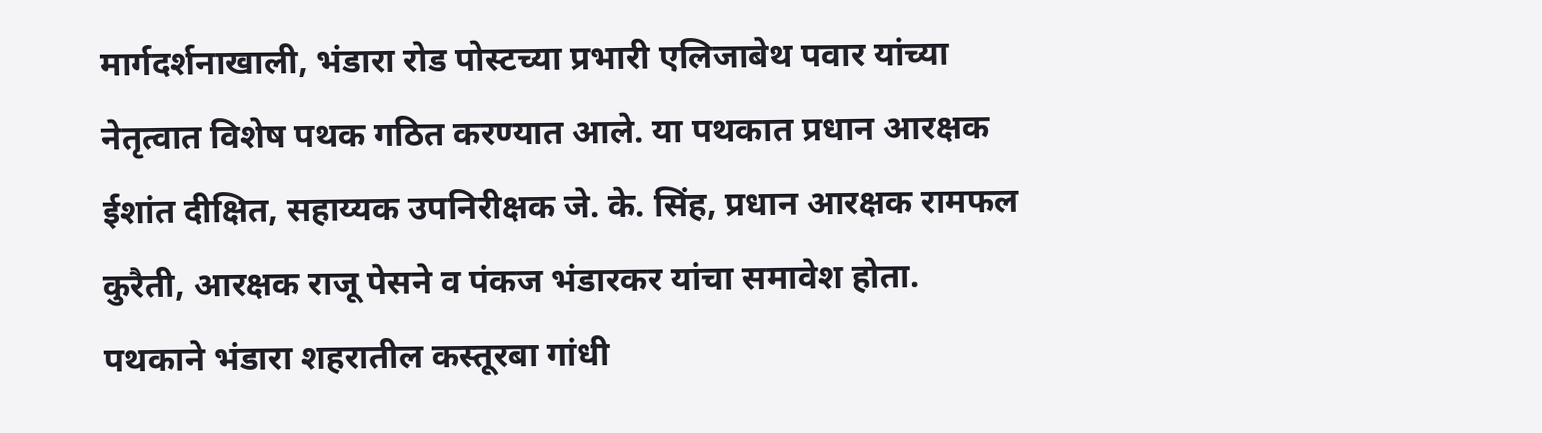मार्गदर्शनाखाली, भंडारा रोड पोस्टच्या प्रभारी एलिजाबेथ पवार यांच्या नेतृत्वात विशेष पथक गठित करण्यात आले. या पथकात प्रधान आरक्षक ईशांत दीक्षित, सहाय्यक उपनिरीक्षक जे. के. सिंह, प्रधान आरक्षक रामफल कुरैती, आरक्षक राजू पेसने व पंकज भंडारकर यांचा समावेश होता. पथकाने भंडारा शहरातील कस्तूरबा गांधी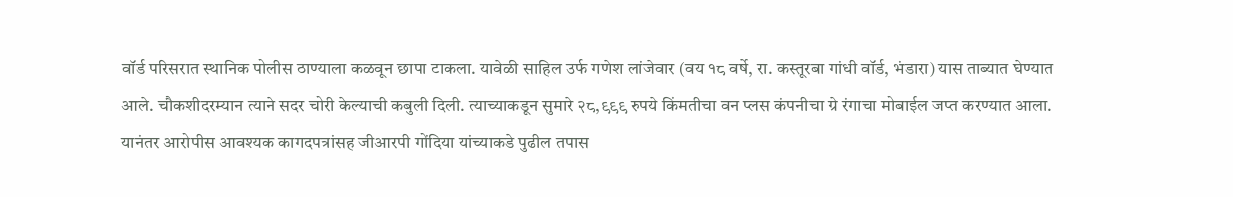वॉर्ड परिसरात स्थानिक पोलीस ठाण्याला कळवून छापा टाकला. यावेळी साहिल उर्फ गणेश लांजेवार (वय १८ वर्षे, रा. कस्तूरबा गांधी वॉर्ड, भंडारा) यास ताब्यात घेण्यात आले. चौकशीदरम्यान त्याने सदर चोरी केल्याची कबुली दिली. त्याच्याकडून सुमारे २८,९९९ रुपये किंमतीचा वन प्लस कंपनीचा ग्रे रंगाचा मोबाईल जप्त करण्यात आला. यानंतर आरोपीस आवश्यक कागदपत्रांसह जीआरपी गोंदिया यांच्याकडे पुढील तपास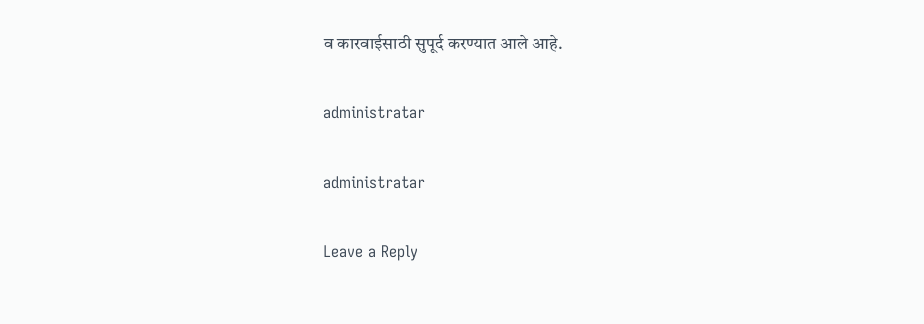व कारवाईसाठी सुपूर्द करण्यात आले आहे.

administratar

administratar

Leave a Reply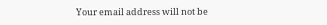Your email address will not be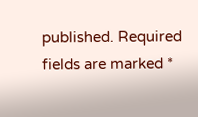published. Required fields are marked *